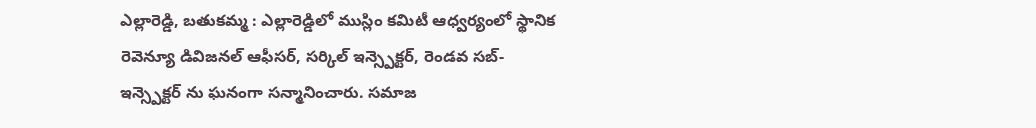ఎల్లారెడ్డి, బతుకమ్మ : ఎల్లారెడ్డిలో ముస్లిం కమిటీ ఆధ్వర్యంలో స్థానిక రెవెన్యూ డివిజనల్ ఆఫీసర్, సర్కిల్ ఇన్స్పెక్టర్, రెండవ సబ్-ఇన్స్పెక్టర్ ను ఘనంగా సన్మానించారు. సమాజ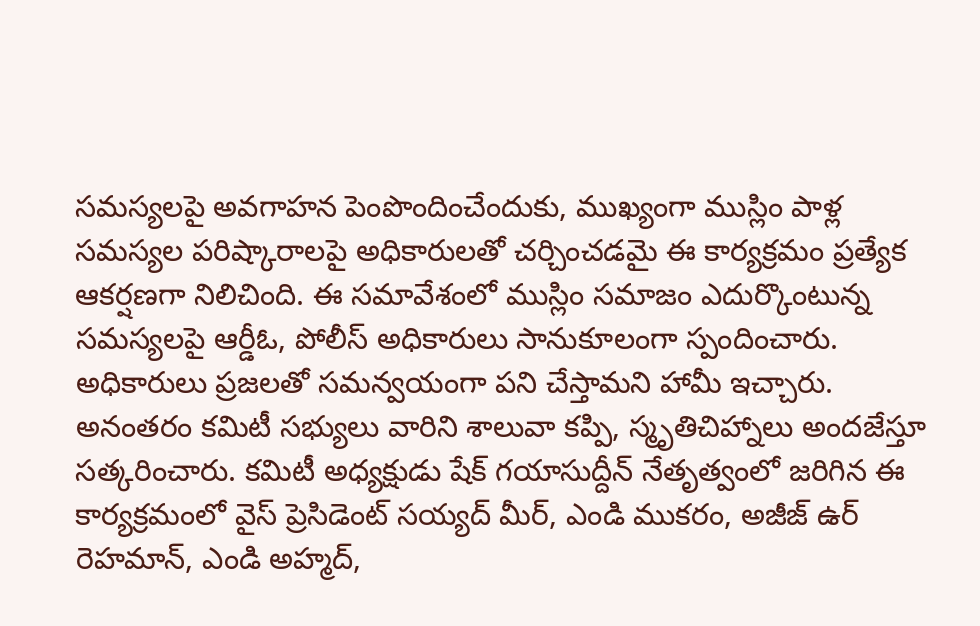సమస్యలపై అవగాహన పెంపొందించేందుకు, ముఖ్యంగా ముస్లిం పాళ్ల సమస్యల పరిష్కారాలపై అధికారులతో చర్చించడమై ఈ కార్యక్రమం ప్రత్యేక ఆకర్షణగా నిలిచింది. ఈ సమావేశంలో ముస్లిం సమాజం ఎదుర్కొంటున్న సమస్యలపై ఆర్డీఓ, పోలీస్ అధికారులు సానుకూలంగా స్పందించారు. అధికారులు ప్రజలతో సమన్వయంగా పని చేస్తామని హామీ ఇచ్చారు. అనంతరం కమిటీ సభ్యులు వారిని శాలువా కప్పి, స్మృతిచిహ్నాలు అందజేస్తూ సత్కరించారు. కమిటీ అధ్యక్షుడు షేక్ గయాసుద్దీన్ నేతృత్వంలో జరిగిన ఈ కార్యక్రమంలో వైస్ ప్రెసిడెంట్ సయ్యద్ మీర్, ఎండి ముకరం, అజీజ్ ఉర్ రెహమాన్, ఎండి అహ్మద్,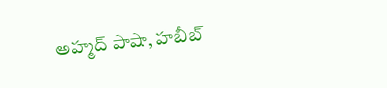అహ్మద్ పాషా, హబీబ్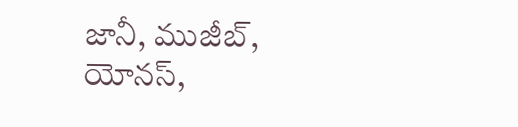జానీ, ముజీబ్, యోనస్,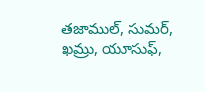తజాముల్, సుమర్, ఖమ్రు, యూసుఫ్,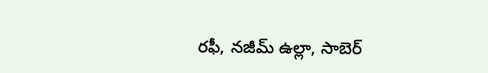రఫీ, నజీమ్ ఉల్లా, సాబెర్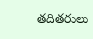తదితరులు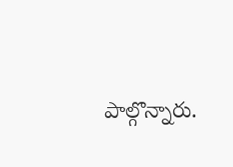పాల్గొన్నారు.